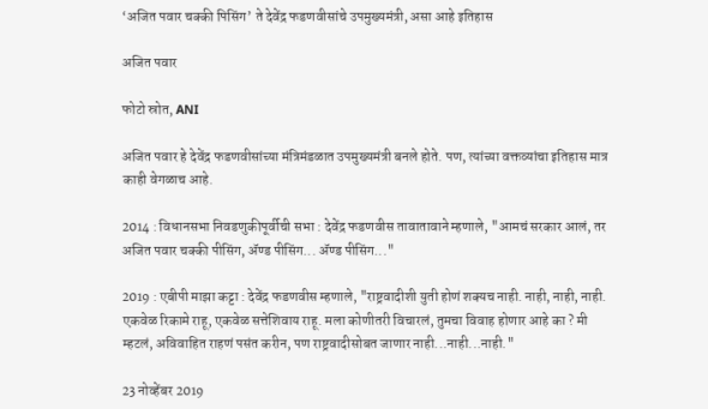‘अजित पवार चक्की पिसिंग’ ते देवेंद्र फडणवीसांचे उपमुख्यमंत्री, असा आहे इतिहास

अजित पवार

फोटो स्रोत, ANI

अजित पवार हे देवेंद्र फडणवीसांच्या मंत्रिमंडळात उपमुख्यमंत्री बनले होते. पण, त्यांच्या वक्तव्यांचा इतिहास मात्र काही वेगळाच आहे.

2014 : विधानसभा निवडणुकीपूर्वीची सभा : देवेंद्र फडणवीस तावातावाने म्हणाले, "आमचं सरकार आलं, तर अजित पवार चक्की पीसिंग, ॲण्ड पीसिंग... ॲण्ड पीसिंग..."

2019 : एबीपी माझा कट्टा : देवेंद्र फडणवीस म्हणाले, "राष्ट्रवादीशी युती होणं शक्यच नाही. नाही, नाही, नाही. एकवेळ रिकामे राहू, एकवेळ सत्तेशिवाय राहू. मला कोणीतरी विचारलं, तुमचा विवाह होणार आहे का ? मी म्हटलं, अविवाहित राहणं पसंत करीन, पण राष्ट्रवादीसोबत जाणार नाही...नाही...नाही."

23 नोव्हेंबर 2019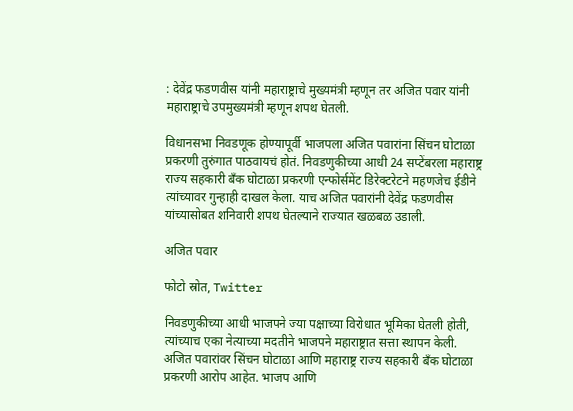: देवेंद्र फडणवीस यांनी महाराष्ट्राचे मुख्यमंत्री म्हणून तर अजित पवार यांनी महाराष्ट्राचे उपमुख्यमंत्री म्हणून शपथ घेतली.

विधानसभा निवडणूक होण्यापूर्वी भाजपला अजित पवारांना सिंचन घोटाळा प्रकरणी तुरुंगात पाठवायचं होतं. निवडणुकीच्या आधी 24 सप्टेंबरला महाराष्ट्र राज्य सहकारी बँक घोटाळा प्रकरणी एन्फोर्समेंट डिरेक्टरेटने महणजेच ईडीने त्यांच्यावर गुन्हाही दाखल केला. याच अजित पवारांनी देवेंद्र फडणवीस यांच्यासोबत शनिवारी शपथ घेतल्याने राज्यात खळबळ उडाली.

अजित पवार

फोटो स्रोत, Twitter

निवडणुकीच्या आधी भाजपने ज्या पक्षाच्या विरोधात भूमिका घेतली होती, त्यांच्याच एका नेत्याच्या मदतीने भाजपने महाराष्ट्रात सत्ता स्थापन केली. अजित पवारांवर सिंचन घोटाळा आणि महाराष्ट्र राज्य सहकारी बँक घोटाळा प्रकरणी आरोप आहेत. भाजप आणि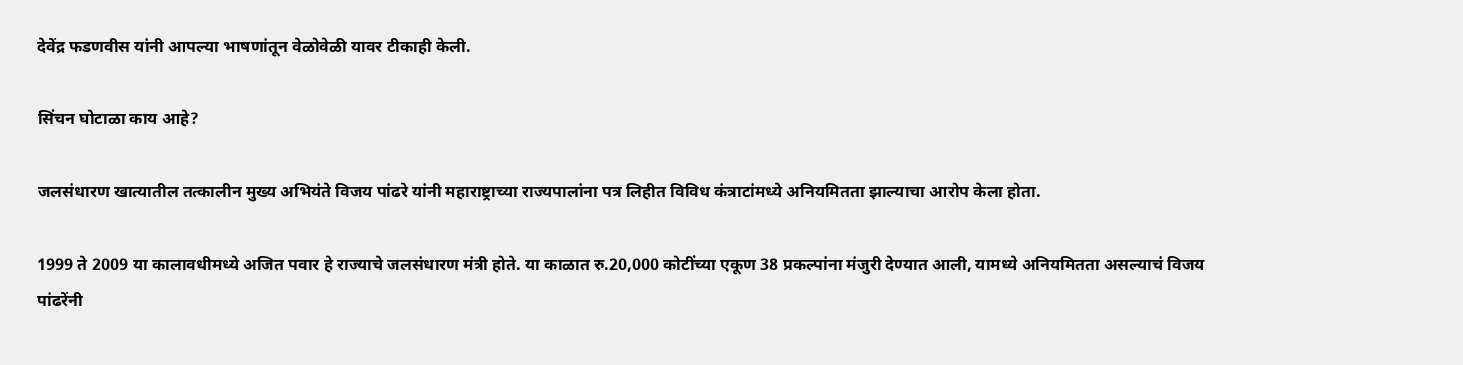देवेंद्र फडणवीस यांनी आपल्या भाषणांतून वेळोवेळी यावर टीकाही केली.

सिंचन घोटाळा काय आहे?

जलसंधारण खात्यातील तत्कालीन मुख्य अभियंते विजय पांढरे यांनी महाराष्ट्राच्या राज्यपालांना पत्र लिहीत विविध कंत्राटांमध्ये अनियमितता झाल्याचा आरोप केला होता.

1999 ते 2009 या कालावधीमध्ये अजित पवार हे राज्याचे जलसंधारण मंत्री होते. या काळात रु.20,000 कोटींच्या एकूण 38 प्रकल्पांना मंजुरी देण्यात आली, यामध्ये अनियमितता असल्याचं विजय पांढरेंनी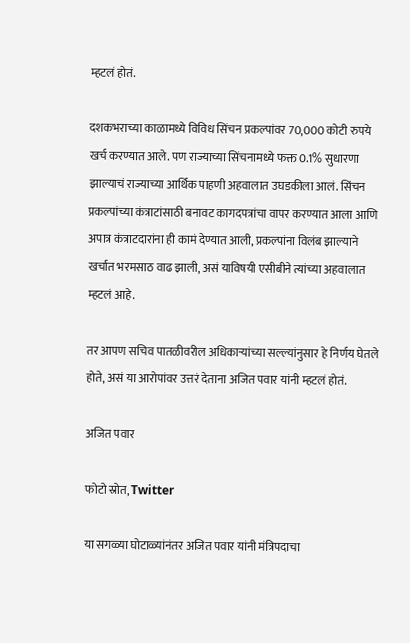म्हटलं होतं.

दशकभराच्या काळामध्ये विविध सिंचन प्रकल्पांवर 70,000 कोटी रुपये खर्च करण्यात आले. पण राज्याच्या सिंचनामध्ये फक्त 0.1% सुधारणा झाल्याचं राज्याच्या आर्थिक पाहणी अहवालात उघडकीला आलं. सिंचन प्रकल्पांच्या कंत्राटांसाठी बनावट कागदपत्रांचा वापर करण्यात आला आणि अपात्र कंत्राटदारांना ही कामं देण्यात आली, प्रकल्पांना विलंब झाल्याने खर्चात भरमसाठ वाढ झाली, असं याविषयी एसीबीने त्यांच्या अहवालात म्हटलं आहे.

तर आपण सचिव पातळीवरील अधिकाऱ्यांच्या सल्ल्यांनुसार हे निर्णय घेतले होते, असं या आरोपांवर उत्तरं देताना अजित पवार यांनी म्हटलं होतं.

अजित पवार

फोटो स्रोत, Twitter

या सगळ्या घोटाळ्यांनंतर अजित पवार यांनी मंत्रिपदाचा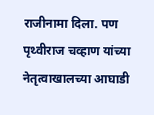राजीनामा दिला. पण पृथ्वीराज चव्हाण यांच्या नेतृत्वाखालच्या आघाडी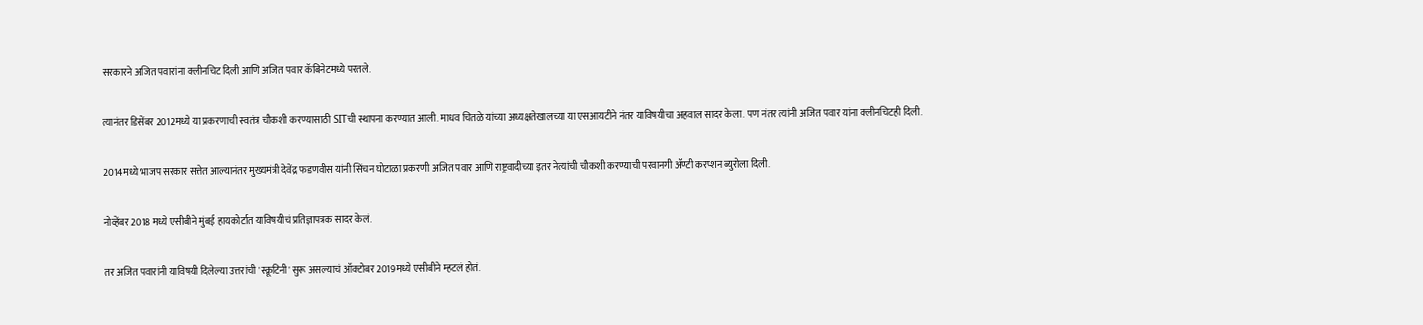सरकारने अजित पवारांना क्लीनचिट दिली आणि अजित पवार कॅबिनेटमध्ये परतले.

त्यानंतर डिसेंबर 2012मध्ये या प्रकरणाची स्वतंत्र चौकशी करण्यासाठी SITची स्थापना करण्यात आली. माधव चितळे यांच्या अध्यक्षतेखालच्या या एसआयटीने नंतर याविषयीचा अहवाल सादर केला. पण नंतर त्यांनी अजित पवार यांना क्लीनचिटही दिली.

2014मध्ये भाजप सरकार सत्तेत आल्यानंतर मुख्यमंत्री देवेंद्र फडणवीस यांनी सिंचन घोटाळा प्रकरणी अजित पवार आणि राष्ट्रवादीच्या इतर नेत्यांची चौकशी करण्याची परवानगी ॲण्टी करप्शन ब्युरोला दिली.

नोव्हेंबर 2018 मध्ये एसीबीने मुंबई हायकोर्टात याविषयीचं प्रतिज्ञापत्रक सादर केलं.

तर अजित पवारांनी याविषयी दिलेल्या उत्तरांची 'स्क्रूटिनी' सुरू असल्याचं ऑक्टोबर 2019मध्ये एसीबीने म्हटलं होतं.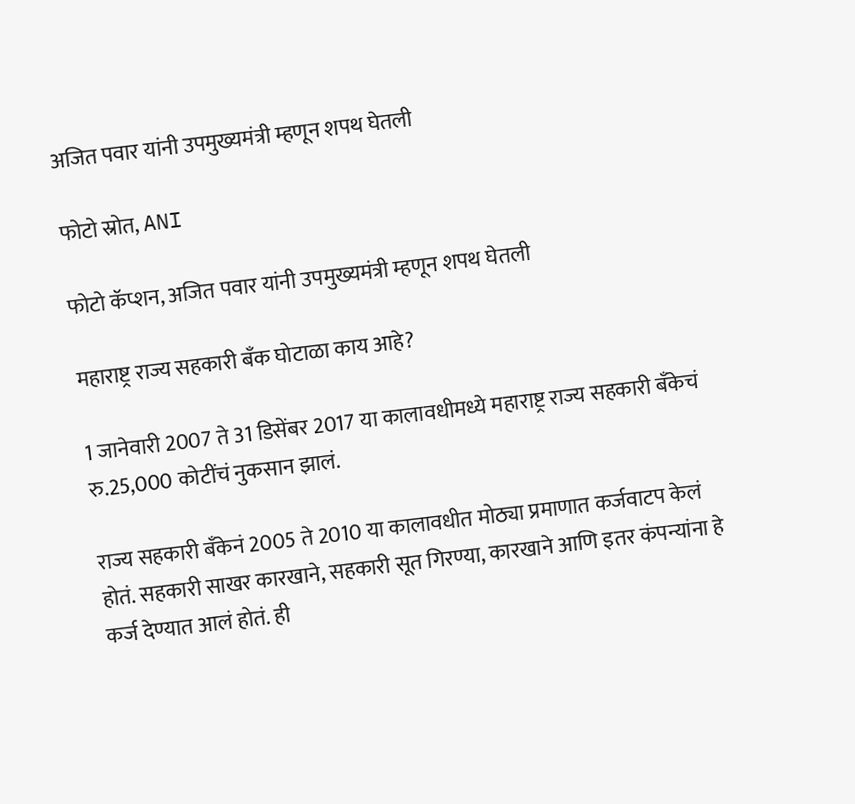अजित पवार यांनी उपमुख्यमंत्री म्हणून शपथ घेतली

फोटो स्रोत, ANI

फोटो कॅप्शन, अजित पवार यांनी उपमुख्यमंत्री म्हणून शपथ घेतली

महाराष्ट्र राज्य सहकारी बँक घोटाळा काय आहे?

1 जानेवारी 2007 ते 31 डिसेंबर 2017 या कालावधीमध्ये महाराष्ट्र राज्य सहकारी बँकेचं रु.25,000 कोटींचं नुकसान झालं.

राज्य सहकारी बँकेनं 2005 ते 2010 या कालावधीत मोठ्या प्रमाणात कर्जवाटप केलं होतं. सहकारी साखर कारखाने, सहकारी सूत गिरण्या, कारखाने आणि इतर कंपन्यांना हे कर्ज देण्यात आलं होतं. ही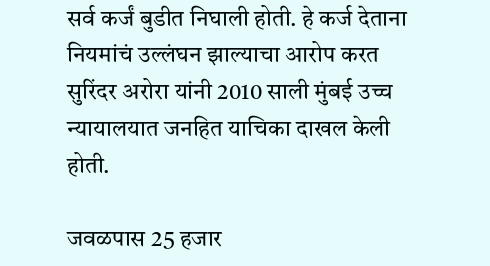सर्व कर्जं बुडीत निघाली होती. हे कर्ज देताना नियमांचं उल्लंघन झाल्याचा आरोप करत सुरिंदर अरोरा यांनी 2010 साली मुंबई उच्च न्यायालयात जनहित याचिका दाखल केली होती.

जवळपास 25 हजार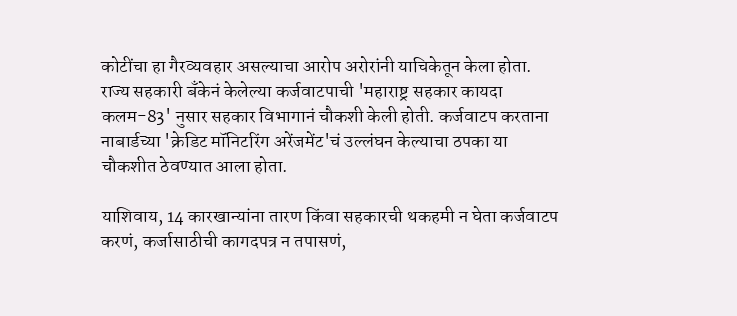कोटींचा हा गैरव्यवहार असल्याचा आरोप अरोरांनी याचिकेतून केला होता. राज्य सहकारी बँकेनं केलेल्या कर्जवाटपाची 'महाराष्ट्र सहकार कायदा कलम-83' नुसार सहकार विभागानं चौकशी केली होती. कर्जवाटप करताना नाबार्डच्या 'क्रेडिट मॉनिटरिंग अरेंजमेंट'चं उल्लंघन केल्याचा ठपका या चौकशीत ठेवण्यात आला होता.

याशिवाय, 14 कारखान्यांना तारण किंवा सहकारची थकहमी न घेता कर्जवाटप करणं, कर्जासाठीची कागदपत्र न तपासणं,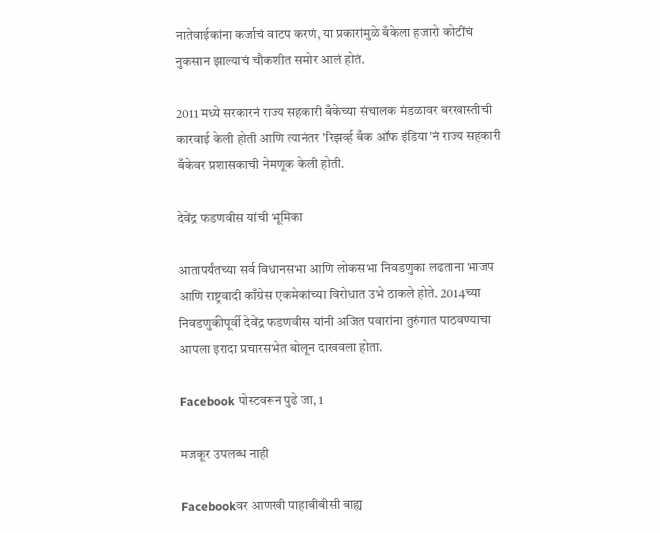नातेवाईकांना कर्जाचं वाटप करणं, या प्रकारांमुळे बँकेला हजारो कोटींचं नुकसान झाल्याचं चौकशीत समोर आलं होतं.

2011 मध्ये सरकारनं राज्य सहकारी बँकेच्या संचालक मंडळावर बरखास्तीची कारवाई केली होती आणि त्यानंतर 'रिझर्व्ह बँक ऑफ इंडिया'नं राज्य सहकारी बँकेवर प्रशासकाची नेमणूक केली होती.

देवेंद्र फडणवीस यांची भूमिका

आतापर्यंतच्या सर्व विधानसभा आणि लोकसभा निवडणुका लढताना भाजप आणि राष्ट्रवादी काँग्रेस एकमेकांच्या विरोधात उभे ठाकले होते. 2014च्या निवडणुकीपूर्वी देवेंद्र फडणवीस यांनी अजित पवारांना तुरुंगात पाठवण्याचा आपला इरादा प्रचारसभेत बोलून दाखवला होता.

Facebook पोस्टवरून पुढे जा, 1

मजकूर उपलब्ध नाही

Facebookवर आणखी पाहाबीबीसी बाह्य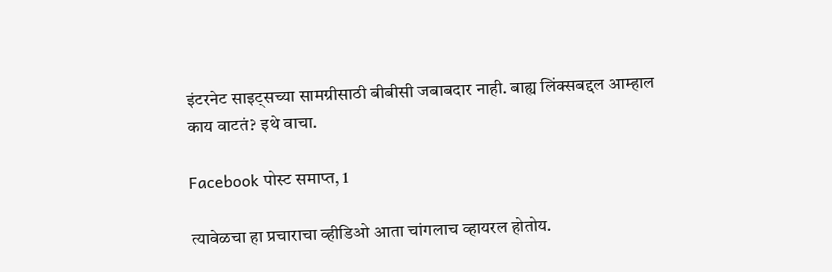इंटरनेट साइट्सच्या सामग्रीसाठी बीबीसी जबाबदार नाही. बाह्य लिंक्सबद्दल आम्हाल काय वाटतं? इथे वाचा.

Facebook पोस्ट समाप्त, 1

त्यावेळचा हा प्रचाराचा व्हीडिओ आता चांगलाच व्हायरल होतोय.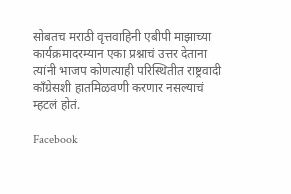सोबतच मराठी वृत्तवाहिनी एबीपी माझाच्या कार्यक्रमादरम्यान एका प्रश्नाचं उत्तर देताना त्यांनी भाजप कोणत्याही परिस्थितीत राष्ट्रवादी काँग्रेसशी हातमिळवणी करणार नसल्याचं म्हटलं होतं.

Facebook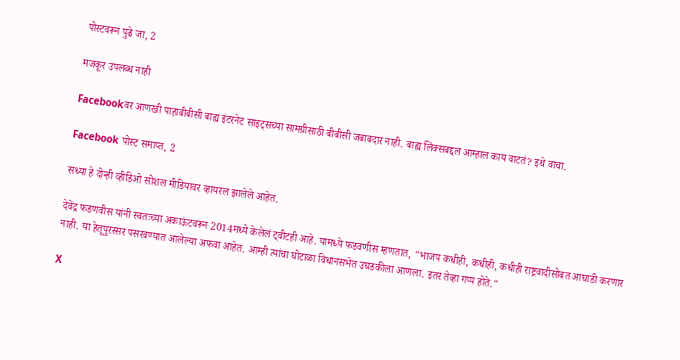पोस्टवरून पुढे जा, 2

मजकूर उपलब्ध नाही

Facebookवर आणखी पाहाबीबीसी बाह्य इंटरनेट साइट्सच्या सामग्रीसाठी बीबीसी जबाबदार नाही. बाह्य लिंक्सबद्दल आम्हाल काय वाटतं? इथे वाचा.

Facebook पोस्ट समाप्त, 2

सध्या हे दोन्ही व्हीडिओ सोशल मीडियावर व्हायरल झालेले आहेत.

देवेंद्र फडणवीस यांनी स्वतःच्या अकाऊंटवरून 2014मध्ये केलेलं ट्वीटही आहे. यामध्ये फडवणीस म्हणतात, "भाजप कधीही, कधीही, कधीही राष्ट्रवादीसोबत आघाडी करणार नाही. या हेतूपुरस्सर पसरवण्यात आलेल्या अफवा आहेत. आम्ही त्यांचा घोटाळा विधानसभेत उघडकीला आणला. इतर तेव्हा गप्प होते."

X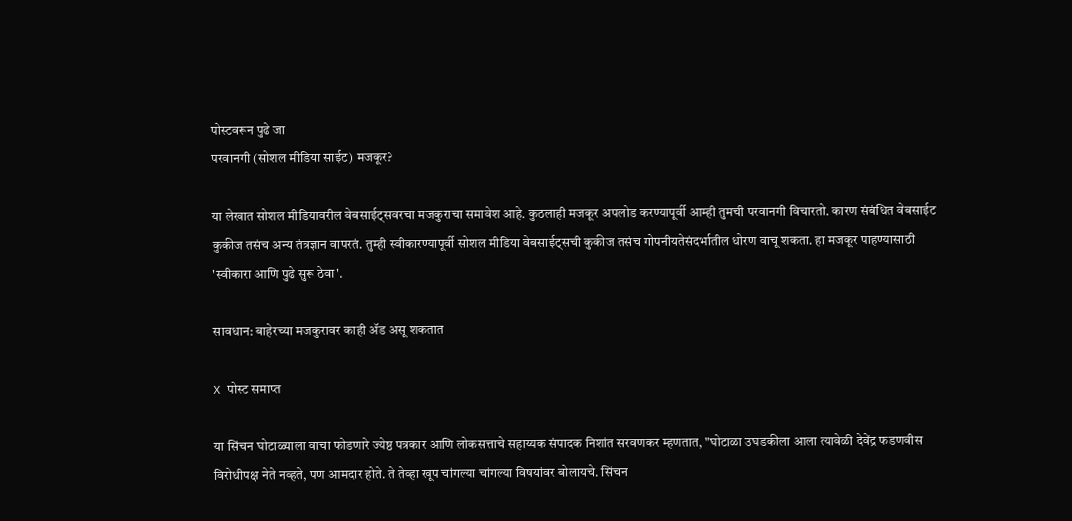पोस्टवरून पुढे जा
परवानगी (सोशल मीडिया साईट) मजकूर?

या लेखात सोशल मीडियावरील वेबसाईट्सवरचा मजकुराचा समावेश आहे. कुठलाही मजकूर अपलोड करण्यापूर्वी आम्ही तुमची परवानगी विचारतो. कारण संबंधित वेबसाईट कुकीज तसंच अन्य तंत्रज्ञान वापरतं. तुम्ही स्वीकारण्यापूर्वी सोशल मीडिया वेबसाईट्सची कुकीज तसंच गोपनीयतेसंदर्भातील धोरण वाचू शकता. हा मजकूर पाहण्यासाठी 'स्वीकारा आणि पुढे सुरू ठेवा'.

सावधान: बाहेरच्या मजकुरावर काही ॲड असू शकतात

X पोस्ट समाप्त

या सिंचन घोटाळ्याला वाचा फोडणारे ज्येष्ठ पत्रकार आणि लोकसत्ताचे सहाय्यक संपादक निशांत सरवणकर म्हणतात, "घोटाळा उघडकीला आला त्यावेळी देवेंद्र फडणवीस विरोधीपक्ष नेते नव्हते, पण आमदार होते. ते तेव्हा खूप चांगल्या चांगल्या विषयांवर बोलायचे. सिंचन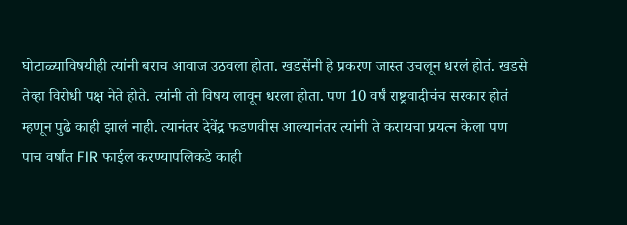घोटाळ्याविषयीही त्यांनी बराच आवाज उठवला होता. खडसेंनी हे प्रकरण जास्त उचलून धरलं होतं. खडसे तेव्हा विरोधी पक्ष नेते होते. त्यांनी तो विषय लावून धरला होता. पण 10 वर्षं राष्ट्रवादीचंच सरकार होतं म्हणून पुढे काही झालं नाही. त्यानंतर देवेंद्र फडणवीस आल्यानंतर त्यांनी ते करायचा प्रयत्न केला पण पाच वर्षांत FIR फाईल करण्यापलिकडे काही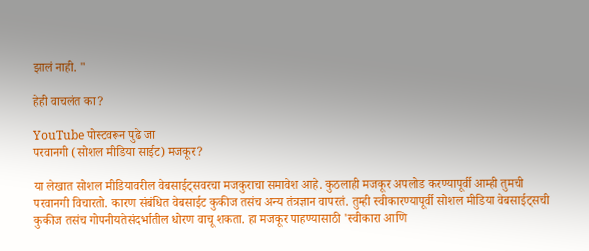झालं नाही. "

हेही वाचलंत का?

YouTube पोस्टवरून पुढे जा
परवानगी (सोशल मीडिया साईट) मजकूर?

या लेखात सोशल मीडियावरील वेबसाईट्सवरचा मजकुराचा समावेश आहे. कुठलाही मजकूर अपलोड करण्यापूर्वी आम्ही तुमची परवानगी विचारतो. कारण संबंधित वेबसाईट कुकीज तसंच अन्य तंत्रज्ञान वापरतं. तुम्ही स्वीकारण्यापूर्वी सोशल मीडिया वेबसाईट्सची कुकीज तसंच गोपनीयतेसंदर्भातील धोरण वाचू शकता. हा मजकूर पाहण्यासाठी 'स्वीकारा आणि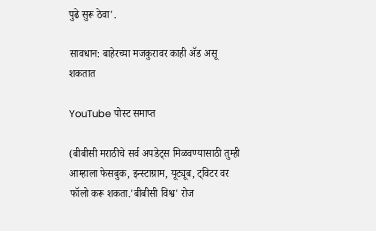पुढे सुरू ठेवा'.

सावधान: बाहेरच्या मजकुरावर काही ॲड असू शकतात

YouTube पोस्ट समाप्त

(बीबीसी मराठीचे सर्व अपडेट्स मिळवण्यासाठी तुम्ही आम्हाला फेसबुक, इन्स्टाग्राम, यूट्यूब, ट्विटर वर फॉलो करू शकता.'बीबीसी विश्व' रोज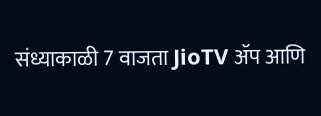संध्याकाळी 7 वाजता JioTV ॲप आणि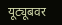यूट्यूबवर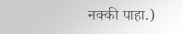नक्की पाहा.)